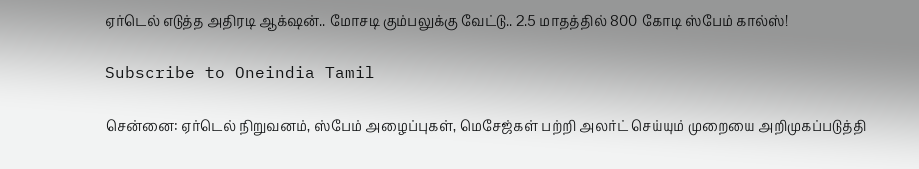ஏர்டெல் எடுத்த அதிரடி ஆக்‌ஷன்.. மோசடி கும்பலுக்கு வேட்டு.. 2.5 மாதத்தில் 800 கோடி ஸ்பேம் கால்ஸ்!

Subscribe to Oneindia Tamil

சென்னை: ஏர்டெல் நிறுவனம், ஸ்பேம் அழைப்புகள், மெசேஜ்கள் பற்றி அலர்ட் செய்யும் முறையை அறிமுகப்படுத்தி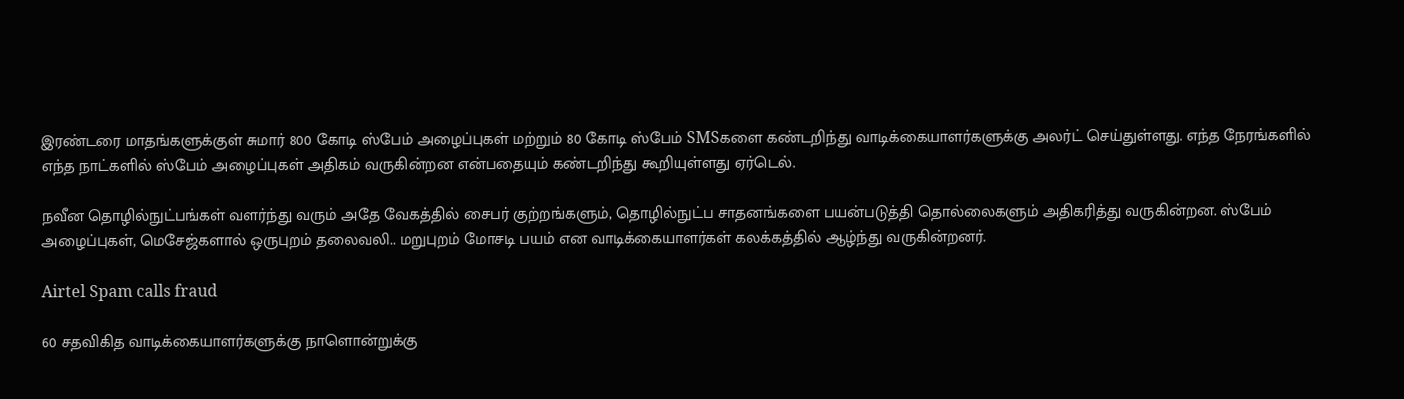இரண்டரை மாதங்களுக்குள் சுமார் 800 கோடி ஸ்பேம் அழைப்புகள் மற்றும் 80 கோடி ஸ்பேம் SMSகளை கண்டறிந்து வாடிக்கையாளர்களுக்கு அலர்ட் செய்துள்ளது. எந்த நேரங்களில் எந்த நாட்களில் ஸ்பேம் அழைப்புகள் அதிகம் வருகின்றன என்பதையும் கண்டறிந்து கூறியுள்ளது ஏர்டெல்.

நவீன தொழில்நுட்பங்கள் வளர்ந்து வரும் அதே வேகத்தில் சைபர் குற்றங்களும், தொழில்நுட்ப சாதனங்களை பயன்படுத்தி தொல்லைகளும் அதிகரித்து வருகின்றன. ஸ்பேம் அழைப்புகள், மெசேஜ்களால் ஒருபுறம் தலைவலி.. மறுபுறம் மோசடி பயம் என வாடிக்கையாளர்கள் கலக்கத்தில் ஆழ்ந்து வருகின்றனர்.

Airtel Spam calls fraud

60 சதவிகித வாடிக்கையாளர்களுக்கு நாளொன்றுக்கு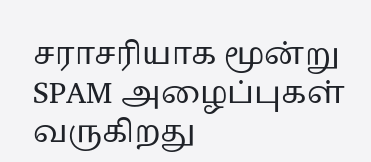சராசரியாக மூன்று SPAM அழைப்புகள் வருகிறது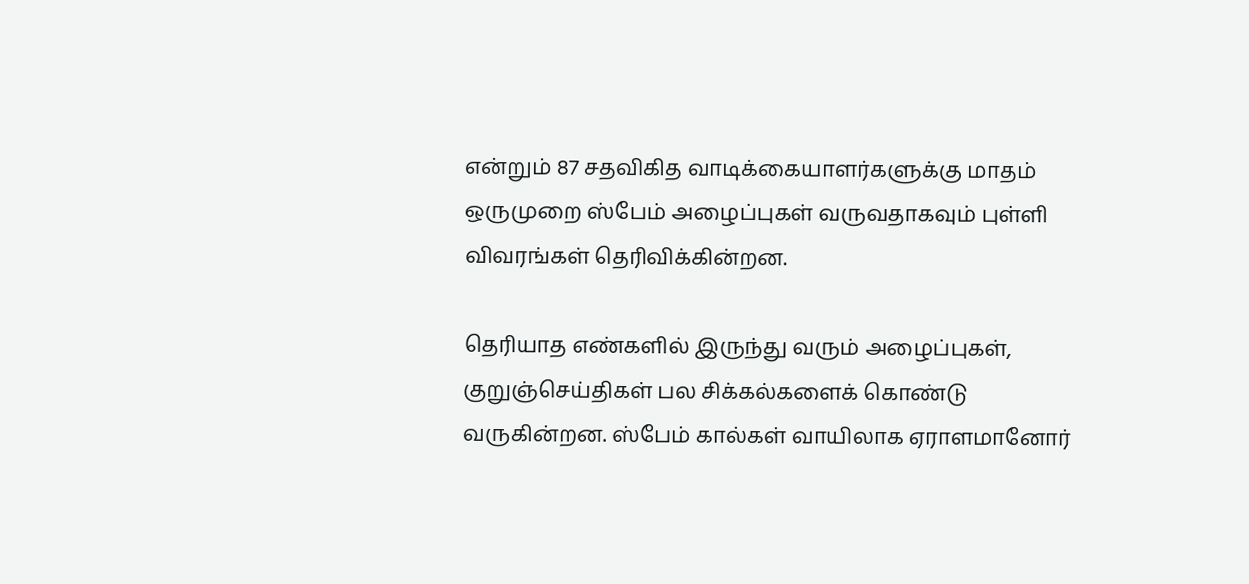என்றும் 87 சதவிகித வாடிக்கையாளர்களுக்கு மாதம் ஒருமுறை ஸ்பேம் அழைப்புகள் வருவதாகவும் புள்ளி விவரங்கள் தெரிவிக்கின்றன.

தெரியாத எண்களில் இருந்து வரும் அழைப்புகள், குறுஞ்செய்திகள் பல சிக்கல்களைக் கொண்டு வருகின்றன. ஸ்பேம் கால்கள் வாயிலாக ஏராளமானோர்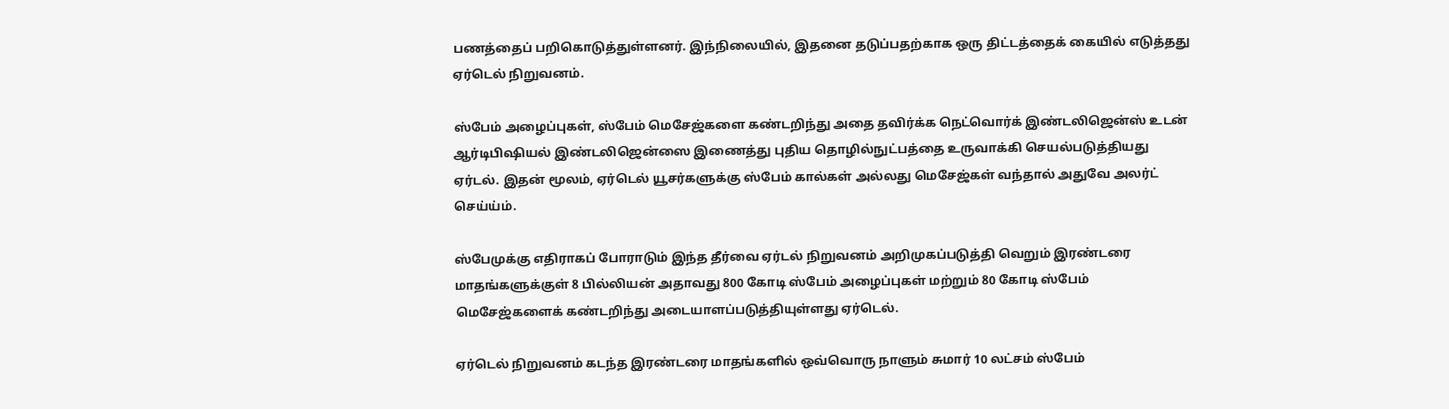பணத்தைப் பறிகொடுத்துள்ளனர். இந்நிலையில், இதனை தடுப்பதற்காக ஒரு திட்டத்தைக் கையில் எடுத்தது ஏர்டெல் நிறுவனம்.

ஸ்பேம் அழைப்புகள், ஸ்பேம் மெசேஜ்களை கண்டறிந்து அதை தவிர்க்க நெட்வொர்க் இண்டலிஜென்ஸ் உடன் ஆர்டிபிஷியல் இண்டலிஜென்ஸை இணைத்து புதிய தொழில்நுட்பத்தை உருவாக்கி செயல்படுத்தியது ஏர்டல். இதன் மூலம், ஏர்டெல் யூசர்களுக்கு ஸ்பேம் கால்கள் அல்லது மெசேஜ்கள் வந்தால் அதுவே அலர்ட் செய்ய்ம்.

ஸ்பேமுக்கு எதிராகப் போராடும் இந்த தீர்வை ஏர்டல் நிறுவனம் அறிமுகப்படுத்தி வெறும் இரண்டரை மாதங்களுக்குள் 8 பில்லியன் அதாவது 800 கோடி ஸ்பேம் அழைப்புகள் மற்றும் 80 கோடி ஸ்பேம் மெசேஜ்களைக் கண்டறிந்து அடையாளப்படுத்தியுள்ளது ஏர்டெல்.

ஏர்டெல் நிறுவனம் கடந்த இரண்டரை மாதங்களில் ஒவ்வொரு நாளும் சுமார் 10 லட்சம் ஸ்பேம்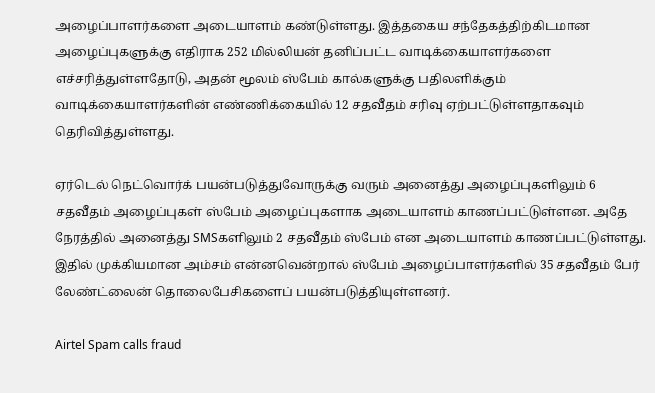அழைப்பாளர்களை அடையாளம் கண்டுள்ளது. இத்தகைய சந்தேகத்திற்கிடமான அழைப்புகளுக்கு எதிராக 252 மில்லியன் தனிப்பட்ட வாடிக்கையாளர்களை எச்சரித்துள்ளதோடு, அதன் மூலம் ஸ்பேம் கால்களுக்கு பதிலளிக்கும் வாடிக்கையாளர்களின் எண்ணிக்கையில் 12 சதவீதம் சரிவு ஏற்பட்டுள்ளதாகவும் தெரிவித்துள்ளது.

ஏர்டெல் நெட்வொர்க் பயன்படுத்துவோருக்கு வரும் அனைத்து அழைப்புகளிலும் 6 சதவீதம் அழைப்புகள் ஸ்பேம் அழைப்புகளாக அடையாளம் காணப்பட்டுள்ளன. அதே நேரத்தில் அனைத்து SMSகளிலும் 2 சதவீதம் ஸ்பேம் என அடையாளம் காணப்பட்டுள்ளது. இதில் முக்கியமான அம்சம் என்னவென்றால் ஸ்பேம் அழைப்பாளர்களில் 35 சதவீதம் பேர் லேண்ட்லைன் தொலைபேசிகளைப் பயன்படுத்தியுள்ளனர்.

Airtel Spam calls fraud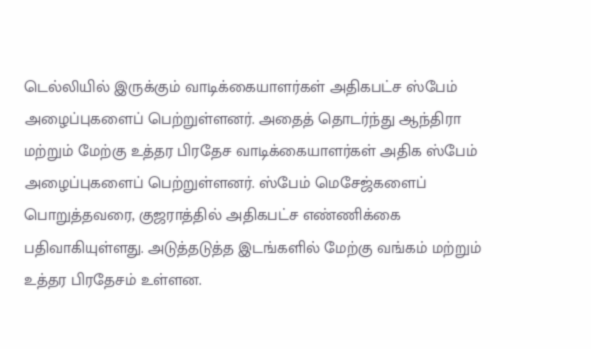டெல்லியில் இருக்கும் வாடிக்கையாளர்கள் அதிகபட்ச ஸ்பேம் அழைப்புகளைப் பெற்றுள்ளனர். அதைத் தொடர்ந்து ஆந்திரா மற்றும் மேற்கு உத்தர பிரதேச வாடிக்கையாளர்கள் அதிக ஸ்பேம் அழைப்புகளைப் பெற்றுள்ளனர். ஸ்பேம் மெசேஜ்களைப் பொறுத்தவரை, குஜராத்தில் அதிகபட்ச எண்ணிக்கை பதிவாகியுள்ளது. அடுத்தடுத்த இடங்களில் மேற்கு வங்கம் மற்றும் உத்தர பிரதேசம் உள்ளன.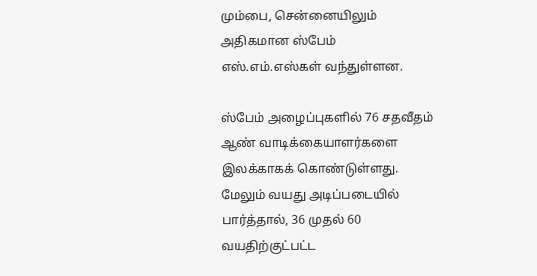மும்பை, சென்னையிலும் அதிகமான ஸ்பேம் எஸ்.எம்.எஸ்கள் வந்துள்ளன.

ஸ்பேம் அழைப்புகளில் 76 சதவீதம் ஆண் வாடிக்கையாளர்களை இலக்காகக் கொண்டுள்ளது. மேலும் வயது அடிப்படையில் பார்த்தால், 36 முதல் 60 வயதிற்குட்பட்ட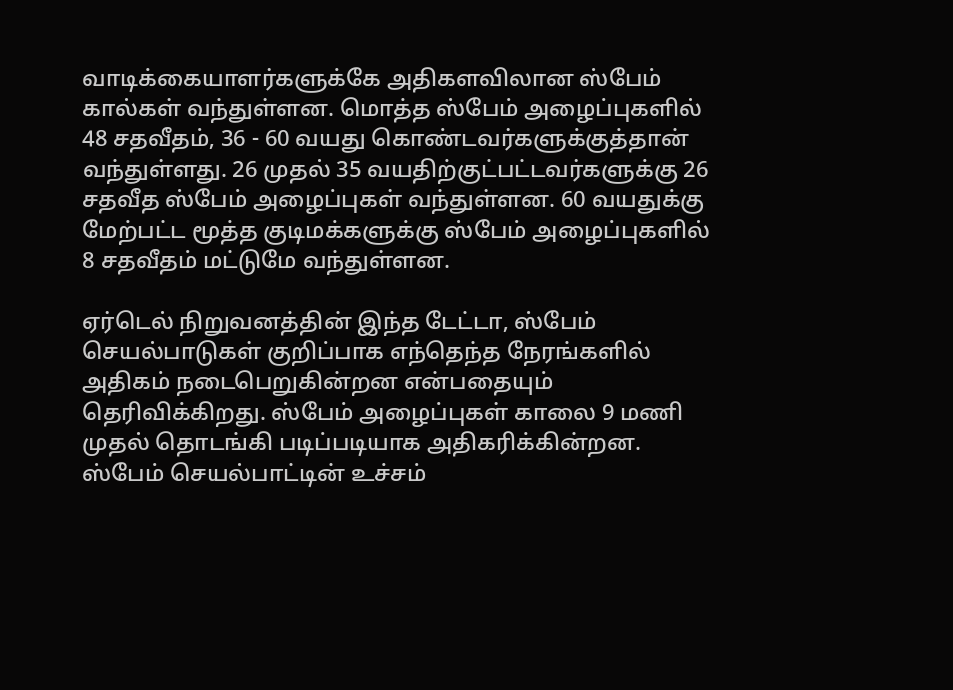வாடிக்கையாளர்களுக்கே அதிகளவிலான ஸ்பேம் கால்கள் வந்துள்ளன. மொத்த ஸ்பேம் அழைப்புகளில் 48 சதவீதம், 36 - 60 வயது கொண்டவர்களுக்குத்தான் வந்துள்ளது. 26 முதல் 35 வயதிற்குட்பட்டவர்களுக்கு 26 சதவீத ஸ்பேம் அழைப்புகள் வந்துள்ளன. 60 வயதுக்கு மேற்பட்ட மூத்த குடிமக்களுக்கு ஸ்பேம் அழைப்புகளில் 8 சதவீதம் மட்டுமே வந்துள்ளன.

ஏர்டெல் நிறுவனத்தின் இந்த டேட்டா, ஸ்பேம் செயல்பாடுகள் குறிப்பாக எந்தெந்த நேரங்களில் அதிகம் நடைபெறுகின்றன என்பதையும் தெரிவிக்கிறது. ஸ்பேம் அழைப்புகள் காலை 9 மணி முதல் தொடங்கி படிப்படியாக அதிகரிக்கின்றன. ஸ்பேம் செயல்பாட்டின் உச்சம்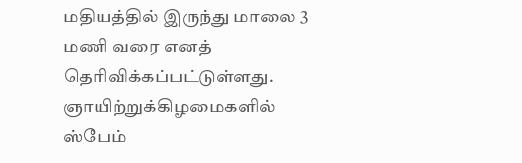மதியத்தில் இருந்து மாலை 3 மணி வரை எனத் தெரிவிக்கப்பட்டுள்ளது. ஞாயிற்றுக்கிழமைகளில் ஸ்பேம்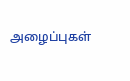அழைப்புகள்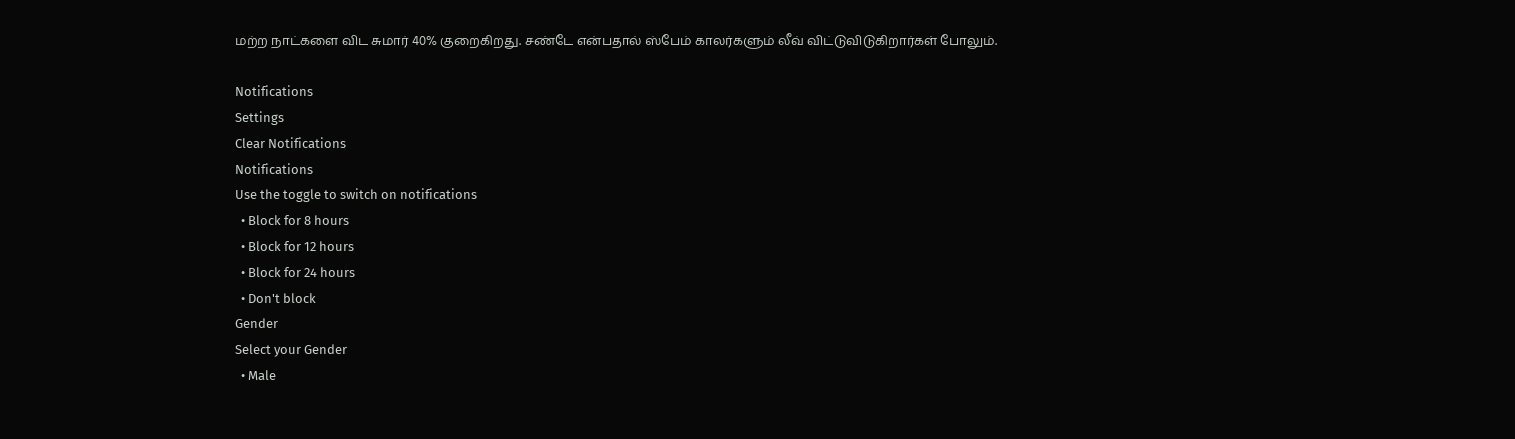மற்ற நாட்களை விட சுமார் 40% குறைகிறது. சண்டே என்பதால் ஸ்பேம் காலர்களும் லீவ் விட்டுவிடுகிறார்கள் போலும்.

Notifications
Settings
Clear Notifications
Notifications
Use the toggle to switch on notifications
  • Block for 8 hours
  • Block for 12 hours
  • Block for 24 hours
  • Don't block
Gender
Select your Gender
  • Male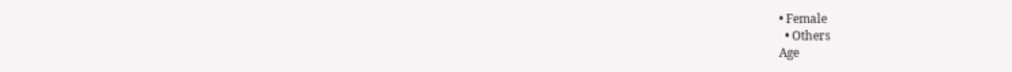• Female
  • Others
Age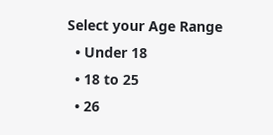Select your Age Range
  • Under 18
  • 18 to 25
  • 26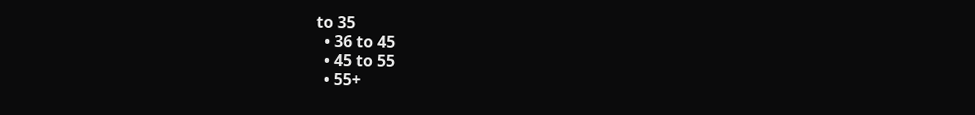to 35
  • 36 to 45
  • 45 to 55
  • 55+